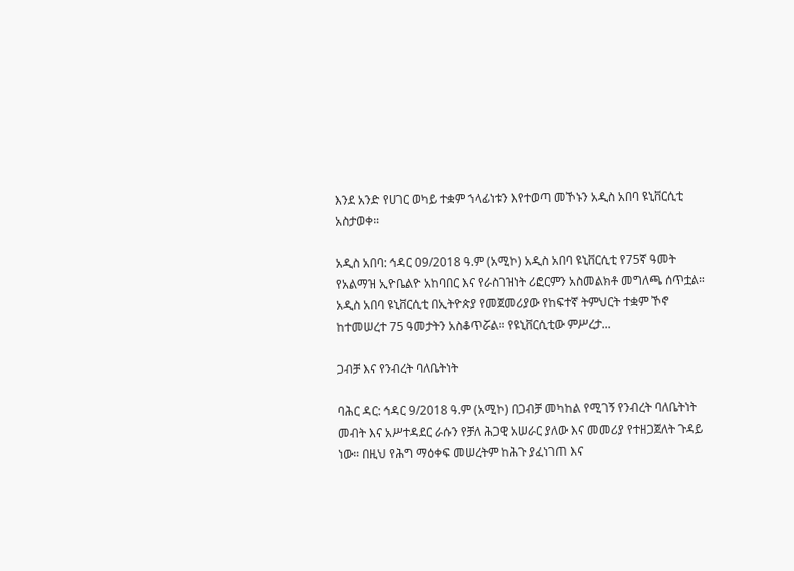እንደ አንድ የሀገር ወካይ ተቋም ኀላፊነቱን እየተወጣ መኾኑን አዲስ አበባ ዩኒቨርሲቲ አስታወቀ።

አዲስ አበባ: ኅዳር 09/2018 ዓ.ም (አሚኮ) አዲስ አበባ ዩኒቨርሲቲ የ75ኛ ዓመት የአልማዝ ኢዮቤልዮ አከባበር እና የራስገዝነት ሪፎርምን አስመልክቶ መግለጫ ሰጥቷል። አዲስ አበባ ዩኒቨርሲቲ በኢትዮጵያ የመጀመሪያው የከፍተኛ ትምህርት ተቋም ኾኖ ከተመሠረተ 75 ዓመታትን አስቆጥሯል። የዩኒቨርሲቲው ምሥረታ...

ጋብቻ እና የንብረት ባለቤትነት

ባሕር ዳር: ኅዳር 9/2018 ዓ.ም (አሚኮ) በጋብቻ መካከል የሚገኝ የንብረት ባለቤትነት መብት እና አሥተዳደር ራሱን የቻለ ሕጋዊ አሠራር ያለው እና መመሪያ የተዘጋጀለት ጉዳይ ነው። በዚህ የሕግ ማዕቀፍ መሠረትም ከሕጉ ያፈነገጠ እና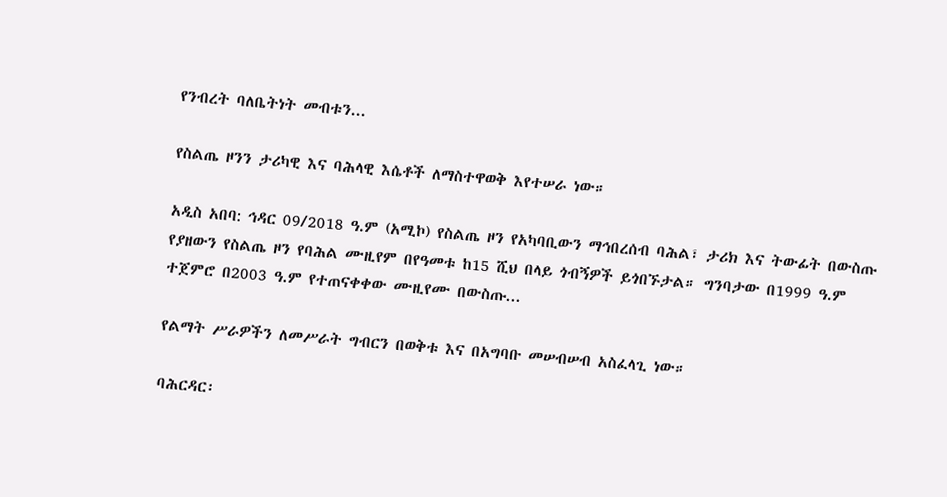የንብረት ባለቤትነት መብቱን...

የስልጤ ዞንን ታሪካዊ እና ባሕላዊ እሴቶች ለማስተዋወቅ እየተሠራ ነው።

አዲስ አበባ: ኅዳር 09/2018 ዓ.ም (አሚኮ) የስልጤ ዞን የአካባቢውን ማኅበረሰብ ባሕል፣ ታሪክ እና ትውፊት በውስጡ የያዘውን የስልጤ ዞን የባሕል ሙዚየም በየዓመቱ ከ15 ሺህ በላይ ጎብኝዎች ይጎበኙታል። ግንባታው በ1999 ዓ.ም ተጀምሮ በ2003 ዓ.ም የተጠናቀቀው ሙዚየሙ በውስጡ...

የልማት ሥራዎችን ለመሥራት ግብርን በወቅቱ እና በአግባቡ መሠብሠብ አስፈላጊ ነው።

ባሕርዳር፡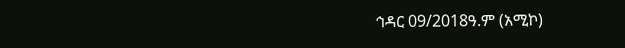ኅዳር 09/2018ዓ.ም (አሚኮ)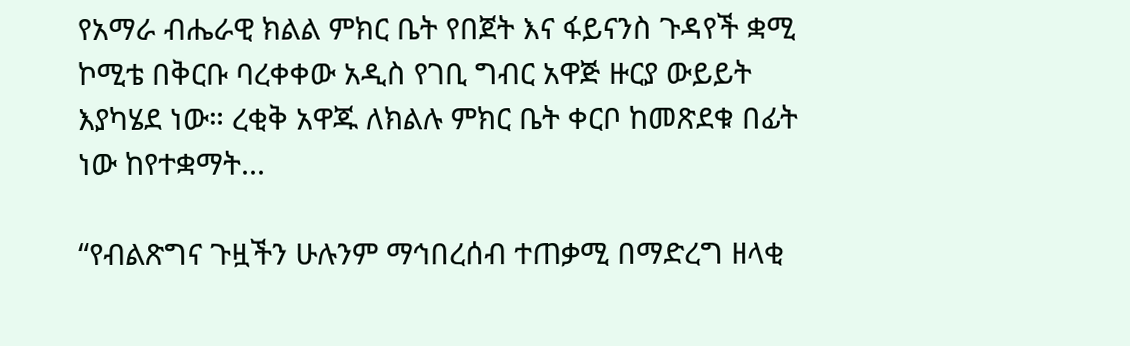የአማራ ብሔራዊ ክልል ምክር ቤት የበጀት እና ፋይናንስ ጉዳየች ቋሚ ኮሚቴ በቅርቡ ባረቀቀው አዲስ የገቢ ግብር አዋጅ ዙርያ ውይይት እያካሄደ ነው። ረቂቅ አዋጁ ለክልሉ ምክር ቤት ቀርቦ ከመጽደቁ በፊት ነው ከየተቋማት...

“የብልጽግና ጉዟችን ሁሉንም ማኅበረሰብ ተጠቃሚ በማድረግ ዘላቂ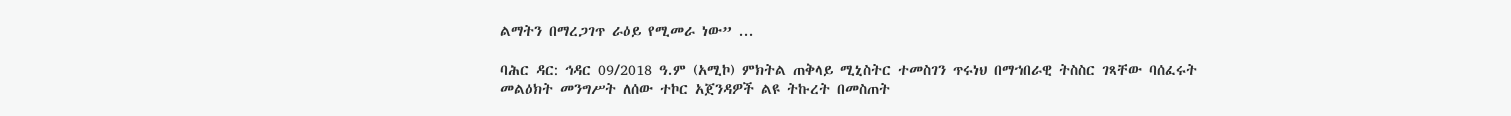ልማትን በማረጋገጥ ራዕይ የሚመራ ነው” ...

ባሕር ዳር: ኅዳር 09/2018 ዓ.ም (አሚኮ) ምክትል ጠቅላይ ሚኒስትር ተመስገን ጥሩነህ በማኀበራዊ ትስስር ገጻቸው ባሰፈሩት መልዕክት መንግሥት ለሰው ተኮር አጀንዳዎች ልዩ ትኩረት በመስጠት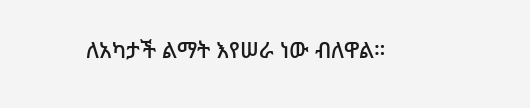ለአካታች ልማት እየሠራ ነው ብለዋል።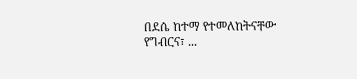በደሴ ከተማ የተመለከትናቸው የግብርና፣ ...